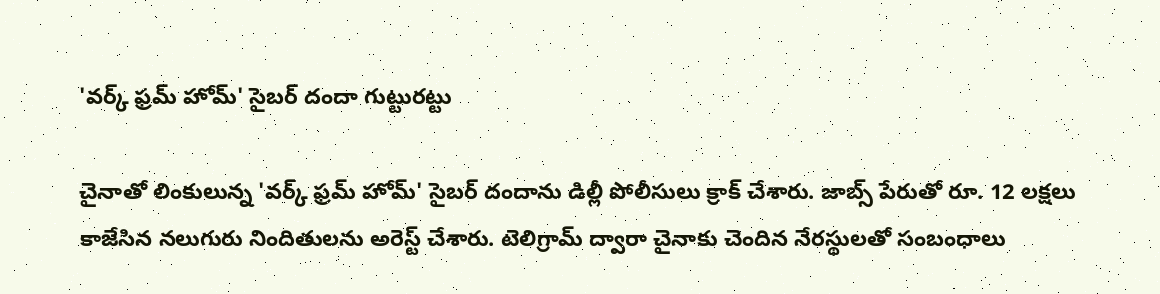'వర్క్ ఫ్రమ్ హోమ్' సైబర్ దందా గుట్టురట్టు

చైనాతో లింకులున్న 'వర్క్ ఫ్రమ్ హోమ్' సైబర్ దందాను డిల్లీ పోలీసులు క్రాక్ చేశారు. జాబ్స్ పేరుతో రూ. 12 లక్షలు కాజేసిన నలుగురు నిందితులను అరెస్ట్ చేశారు. టెలిగ్రామ్ ద్వారా చైనాకు చెందిన నేరస్థులతో సంబంధాలు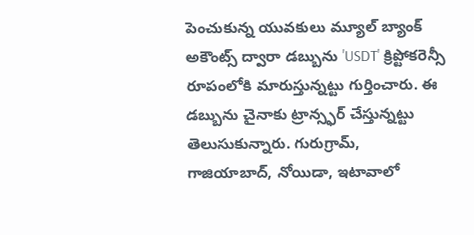పెంచుకున్న యువకులు మ్యూల్ బ్యాంక్ అకౌంట్స్ ద్వారా డబ్బును 'USDT' క్రిప్టోకరెన్సీ రూపంలోకి మారుస్తున్నట్టు గుర్తించారు. ఈ డబ్బును చైనాకు ట్రాన్స్ఫర్ చేస్తున్నట్టు తెలుసుకున్నారు. గురుగ్రామ్, గాజియాబాద్, నోయిడా, ఇటావాలో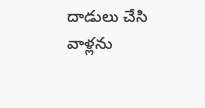దాడులు చేసి వాళ్లను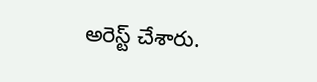అరెస్ట్ చేశారు.